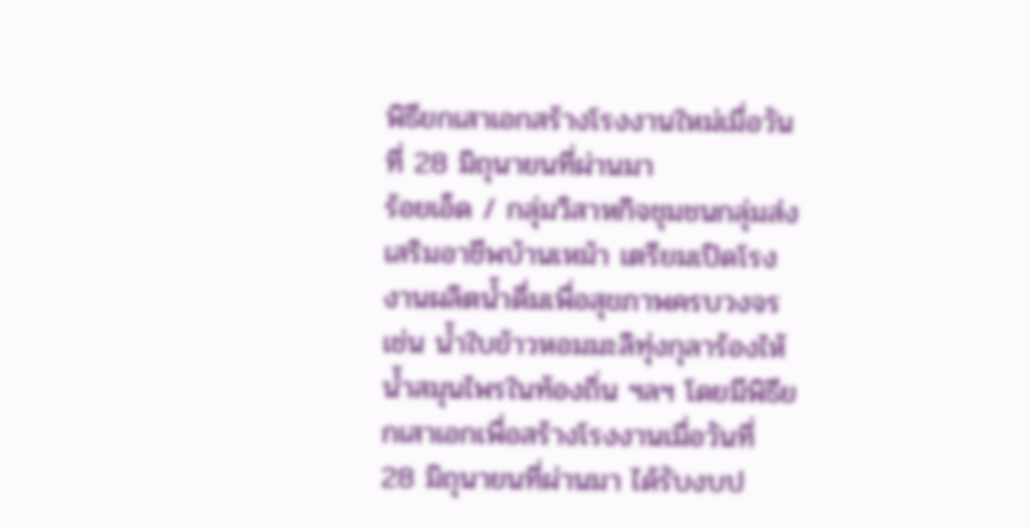พิธียกเสาเอกสร้างโรงงานใหม่เมื่อวันที่ 28 มิถุนายนที่ผ่านมา
ร้อยเอ็ด / กลุ่มวิสาหกิจชุมชนกลุ่มส่งเสริมอาชีพบ้านเหม้า เตรียมเปิดโรงงานผลิตน้ำดื่มเพื่อสุขภาพครบวงจร เช่น น้ำใบข้าวหอมมะลิทุ่งกุลาร้องไห้ น้ำสมุนไพรในท้องถิ่น ฯลฯ โดยมีพิธียกเสาเอกเพื่อสร้างโรงงานเมื่อวันที่ 28 มิถุนายนที่ผ่านมา ได้รับงบป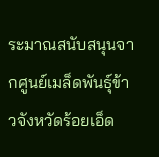ระมาณสนับสนุนจากศูนย์เมล็ดพันธุ์ข้าวจังหวัดร้อยเอ็ด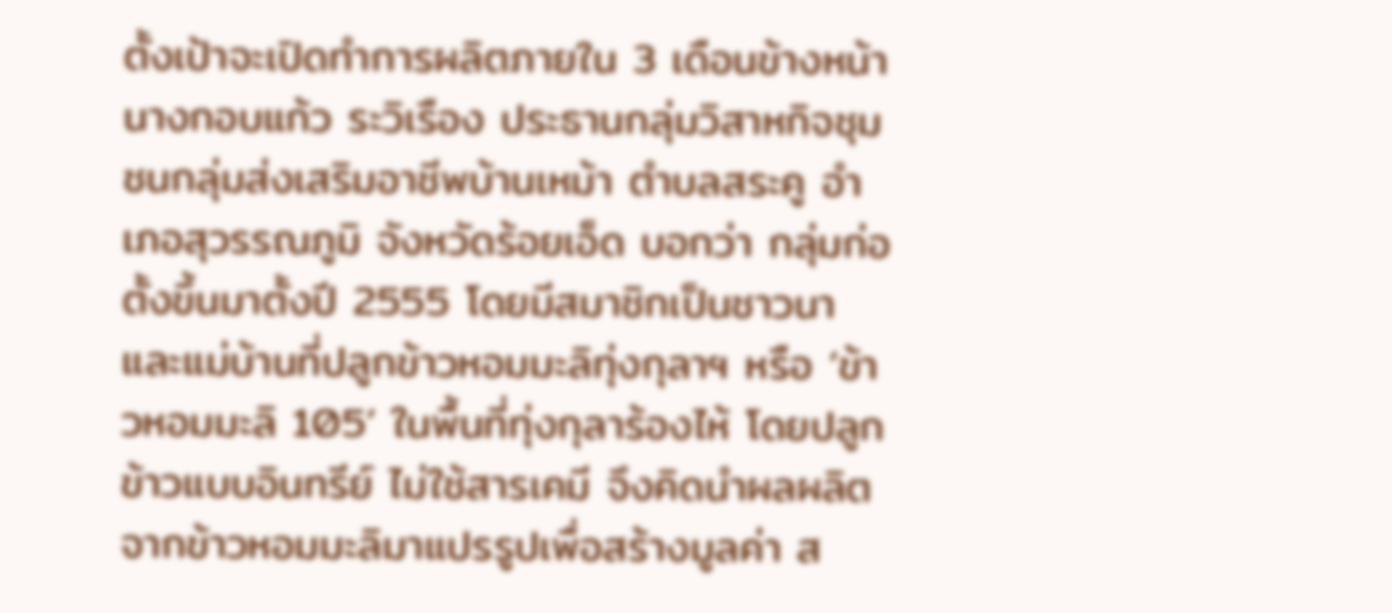ตั้งเป้าจะเปิดทำการผลิตภายใน 3 เดือนข้างหน้า
นางกอบแก้ว ระวิเรือง ประธานกลุ่มวิสาหกิจชุมชนกลุ่มส่งเสริมอาชีพบ้านเหม้า ตำบลสระคู อำเภอสุวรรณภูมิ จังหวัดร้อยเอ็ด บอกว่า กลุ่มก่อตั้งขึ้นมาตั้งปี 2555 โดยมีสมาชิกเป็นชาวนาและแม่บ้านที่ปลูกข้าวหอมมะลิทุ่งกุลาฯ หรือ ‘ข้าวหอมมะลิ 105’ ในพื้นที่ทุ่งกุลาร้องไห้ โดยปลูกข้าวแบบอินทรีย์ ไม่ใช้สารเคมี จึงคิดนำผลผลิตจากข้าวหอมมะลิมาแปรรูปเพื่อสร้างมูลค่า ส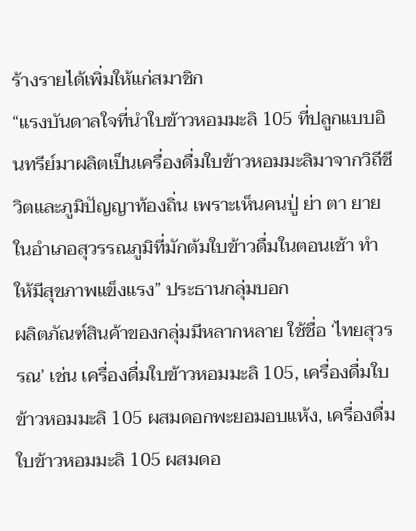ร้างรายได้เพิ่มให้แก่สมาชิก
“แรงบันดาลใจที่นำใบข้าวหอมมะลิ 105 ที่ปลูกแบบอินทรีย์มาผลิตเป็นเครื่องดื่มใบข้าวหอมมะลิมาจากวิถีชีวิตและภูมิปัญญาท้องถิ่น เพราะเห็นคนปู่ ย่า ตา ยาย ในอำเภอสุวรรณภูมิที่มักต้มใบข้าวดื่มในตอนเช้า ทำให้มีสุขภาพแข็งแรง” ประธานกลุ่มบอก
ผลิตภัณฑ์สินค้าของกลุ่มมีหลากหลาย ใช้ชื่อ ‘ไทยสุวรรณ’ เช่น เครื่องดื่มใบข้าวหอมมะลิ 105, เครื่องดื่มใบข้าวหอมมะลิ 105 ผสมดอกพะยอมอบแห้ง, เครื่องดื่มใบข้าวหอมมะลิ 105 ผสมดอ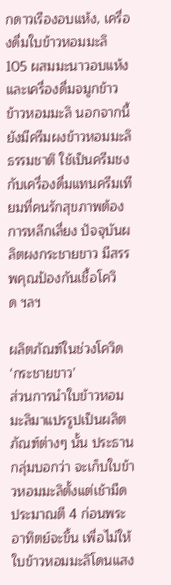กดาวเรืองอบแห้ง, เครื่องดื่มใบข้าวหอมมะลิ 105 ผสมมะนาวอบแห้ง และเครื่องดื่มจมูกข้าวข้าวหอมมะลิ นอกจากนี้ยังมีครีมผงข้าวหอมมะลิธรรมชาติ ใช้เป็นครีมชงกับเครื่องดื่มแทนครีมเทียมที่คนรักสุขภาพต้องการหลีกเลี่ยง ปัจจุบันผลิตผงกระชายขาว มีสรรพคุณป้องกันเชื้อโควิด ฯลฯ

ผลิตภัณฑ์ในช่วงโควิด ‘กระชายขาว’
ส่วนการนำใบข้าวหอมมะลิมาแปรรูปเป็นผลิตภัณฑ์ต่างๆ นั้น ประธานกลุ่มบอกว่า จะเก็บใบข้าวหอมมะลิตั้งแต่เช้ามืด ประมาณตี 4 ก่อนพระอาทิตย์จะขึ้น เพื่อไม่ให้ใบข้าวหอมมะลิโดนแสง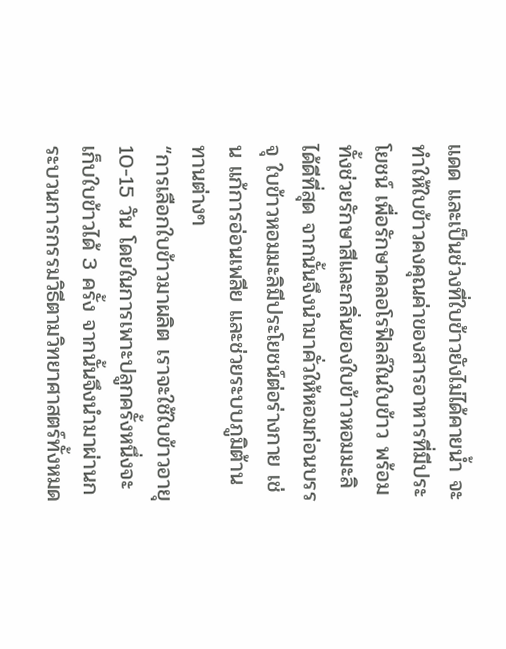แดด และเป็นช่วงที่ใบข้าวยังไม่ได้คายน้ำ จะทำให้ใบข้าวคงคุณค่าของสารอาหารที่มีประโยชน์ เพื่อรักษาคลอโรฟิลล์ในใบข้าว พร้อมทั้งช่วยรักษาสีและกลิ่นของใบข้าวหอมมะลิได้ดีที่สุด จากนั้นจึงนำมาคั่วให้หอมก่อนบรรจุ ใบข้าวหอมมะลิมีประโยชน์ต่อร่างกาย เช่น แก้การอ่อนเพลีย และช่วยระบบภูมิต้านทานต่างๆ
“การเลือกใบข้าวมาผลิต เราจะใช้ใบข้าวอายุ 10-15 วัน โดยในการเพาะปลูกครั้งหนึ่งจะเก็บใบข้าวได้ 3 ครั้ง จากนั้นจึงนำมาผ่านกระบวนการกรรมวิธีตามวิทยาศาสตร์ทั้งหมด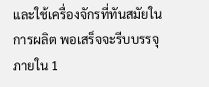และใช้เครื่องจักรที่ทันสมัยในการผลิต พอเสร็จจะรีบบรรจุภายใน 1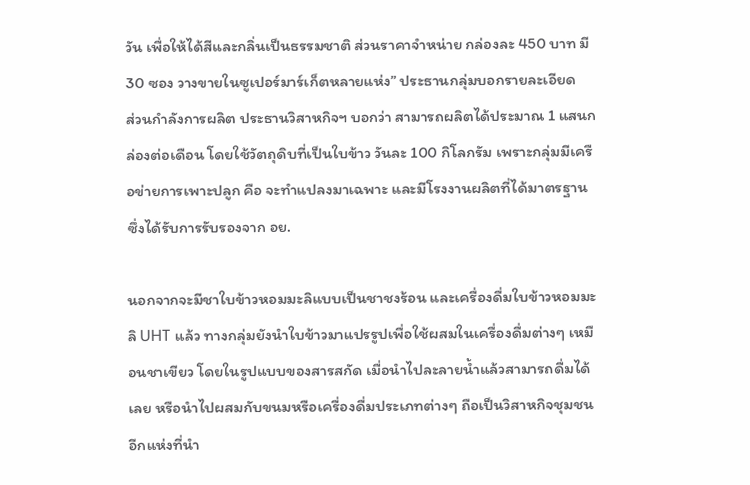วัน เพื่อให้ได้สีและกลิ่นเป็นธรรมชาติ ส่วนราคาจำหน่าย กล่องละ 450 บาท มี 30 ซอง วางขายในซูเปอร์มาร์เก็ตหลายแห่ง” ประธานกลุ่มบอกรายละเอียด
ส่วนกำลังการผลิต ประธานวิสาหกิจฯ บอกว่า สามารถผลิตได้ประมาณ 1 แสนกล่องต่อเดือน โดยใช้วัตถุดิบที่เป็นใบข้าว วันละ 100 กิโลกรัม เพราะกลุ่มมีเครือข่ายการเพาะปลูก คือ จะทำแปลงมาเฉพาะ และมีโรงงานผลิตที่ได้มาตรฐาน ซึ่งได้รับการรับรองจาก อย.

นอกจากจะมีชาใบข้าวหอมมะลิแบบเป็นชาชงร้อน และเครื่องดื่มใบข้าวหอมมะลิ UHT แล้ว ทางกลุ่มยังนำใบข้าวมาแปรรูปเพื่อใช้ผสมในเครื่องดื่มต่างๆ เหมือนชาเขียว โดยในรูปแบบของสารสกัด เมื่อนำไปละลายน้ำแล้วสามารถดื่มได้เลย หรือนำไปผสมกับขนมหรือเครื่องดื่มประเภทต่างๆ ถือเป็นวิสาหกิจชุมชนอีกแห่งที่นำ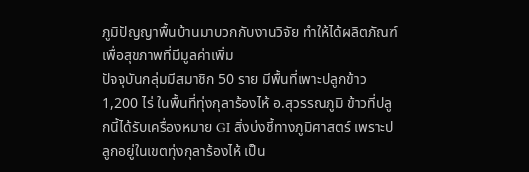ภูมิปัญญาพื้นบ้านมาบวกกับงานวิจัย ทำให้ได้ผลิตภัณฑ์เพื่อสุขภาพที่มีมูลค่าเพิ่ม
ปัจจุบันกลุ่มมีสมาชิก 50 ราย มีพื้นที่เพาะปลูกข้าว 1,200 ไร่ ในพื้นที่ทุ่งกุลาร้องไห้ อ.สุวรรณภูมิ ข้าวที่ปลูกนี้ได้รับเครื่องหมาย GI สิ่งบ่งชี้ทางภูมิศาสตร์ เพราะปลูกอยู่ในเขตทุ่งกุลาร้องไห้ เป็น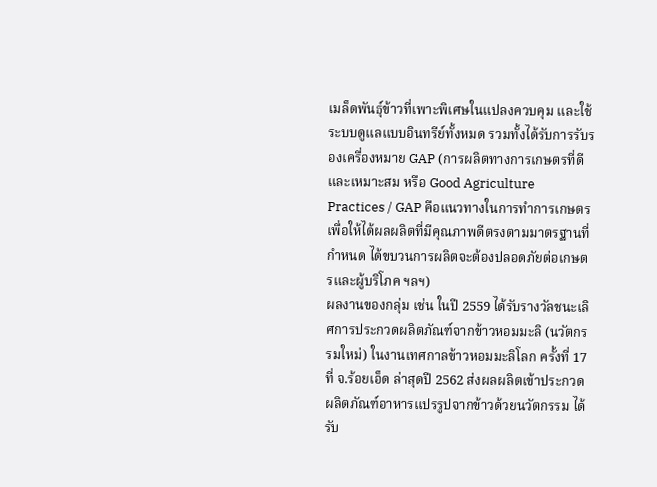เมล็ดพันธุ์ข้าวที่เพาะพิเศษในแปลงควบคุม และใช้ระบบดูแลแบบอินทรีย์ทั้งหมด รวมทั้งได้รับการรับรองเครื่องหมาย GAP (การผลิตทางการเกษตรที่ดีและเหมาะสม หรือ Good Agriculture Practices / GAP คือแนวทางในการทำการเกษตรเพื่อให้ได้ผลผลิตที่มีคุณภาพดีตรงตามมาตรฐานที่กำหนด ได้ขบวนการผลิตจะต้องปลอดภัยต่อเกษตรและผู้บริโภค ฯลฯ)
ผลงานของกลุ่ม เช่น ในปี 2559 ได้รับรางวัลชนะเลิศการประกวดผลิตภัณฑ์จากข้าวหอมมะลิ (นวัตกรรมใหม่) ในงานเทศกาลข้าวหอมมะลิโลก ครั้งที่ 17 ที่ จ.ร้อยเอ็ด ล่าสุดปี 2562 ส่งผลผลิตเข้าประกวดผลิตภัณฑ์อาหารแปรรูปจากข้าวด้วยนวัตกรรม ได้รับ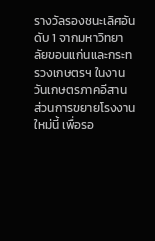รางวัลรองชนะเลิศอันดับ 1 จากมหาวิทยาลัยขอนแก่นและกระทรวงเกษตรฯ ในงานวันเกษตรภาคอีสาน
ส่วนการขยายโรงงานใหม่นี้ เพื่อรอ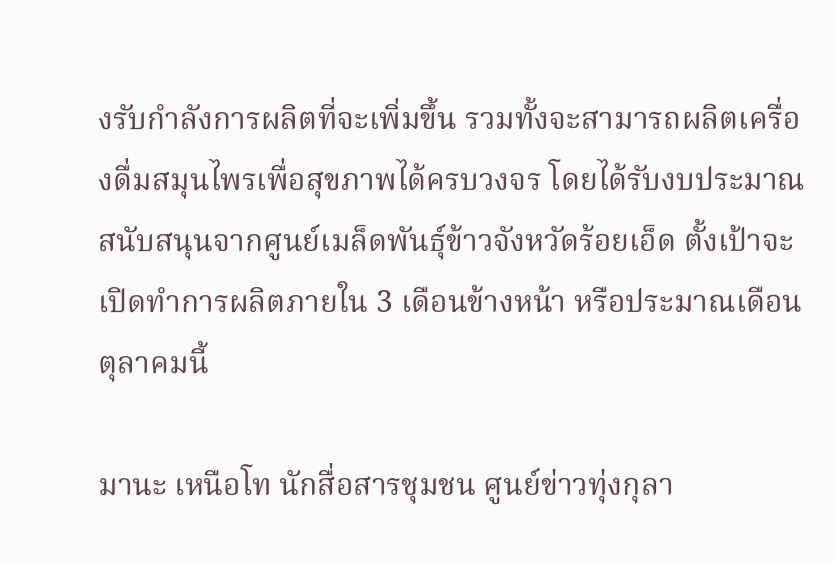งรับกำลังการผลิตที่จะเพิ่มขึ้น รวมทั้งจะสามารถผลิตเครื่องดื่มสมุนไพรเพื่อสุขภาพได้ครบวงจร โดยได้รับงบประมาณสนับสนุนจากศูนย์เมล็ดพันธุ์ข้าวจังหวัดร้อยเอ็ด ตั้งเป้าจะเปิดทำการผลิตภายใน 3 เดือนข้างหน้า หรือประมาณเดือนตุลาคมนี้

มานะ เหนือโท นักสื่อสารชุมชน ศูนย์ข่าวทุ่งกุลา